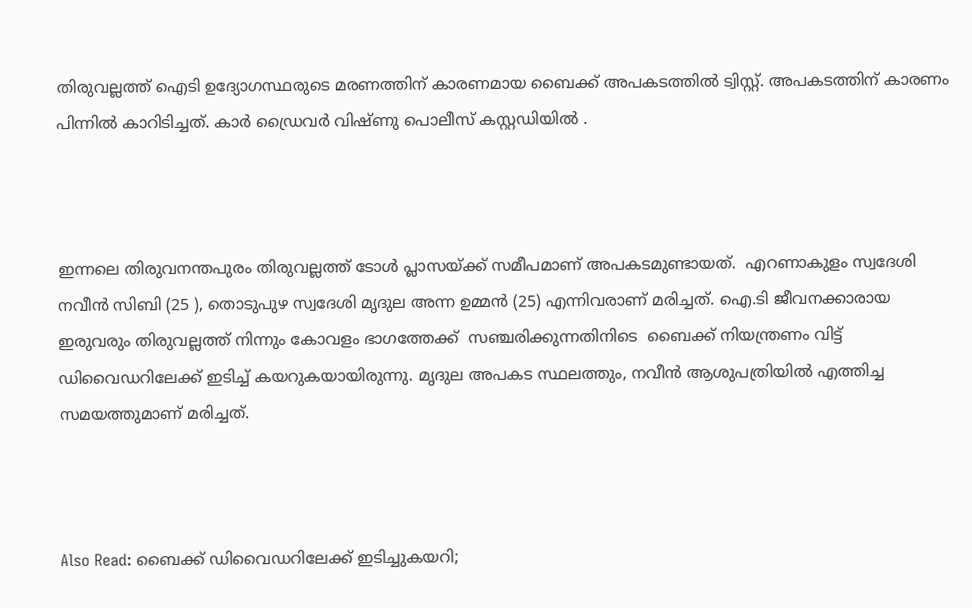തിരുവല്ലത്ത് ഐടി ഉദ്യോഗസ്ഥരുടെ മരണത്തിന് കാരണമായ ബൈക്ക് അപകടത്തില്‍ ട്വിസ്റ്റ്. അപകടത്തിന് കാരണം പിന്നില്‍ കാറിടിച്ചത്. കാര്‍ ഡ്രൈവര്‍ വിഷ്ണു പൊലീസ് കസ്റ്റഡിയില്‍ .



ഇന്നലെ തിരുവനന്തപുരം തിരുവല്ലത്ത് ടോൾ പ്ലാസയ്ക്ക് സമീപമാണ് അപകടമുണ്ടായത്.  എറണാകുളം സ്വദേശി നവീൻ സിബി (25 ), തൊടുപുഴ സ്വദേശി മൃദുല അന്ന ഉമ്മൻ (25) എന്നിവരാണ് മരിച്ചത്. ഐ.ടി ജീവനക്കാരായ ഇരുവരും തിരുവല്ലത്ത് നിന്നും കോവളം ഭാഗത്തേക്ക്  സഞ്ചരിക്കുന്നതിനിടെ  ബൈക്ക് നിയന്ത്രണം വിട്ട് ഡിവൈഡറിലേക്ക് ഇടിച്ച് കയറുകയായിരുന്നു. മൃദുല അപകട സ്ഥലത്തും, നവീൻ ആശുപത്രിയിൽ എത്തിച്ച സമയത്തുമാണ് മരിച്ചത്.



Also Read: ബൈക്ക് ഡിവൈഡറിലേക്ക് ഇടിച്ചുകയറി;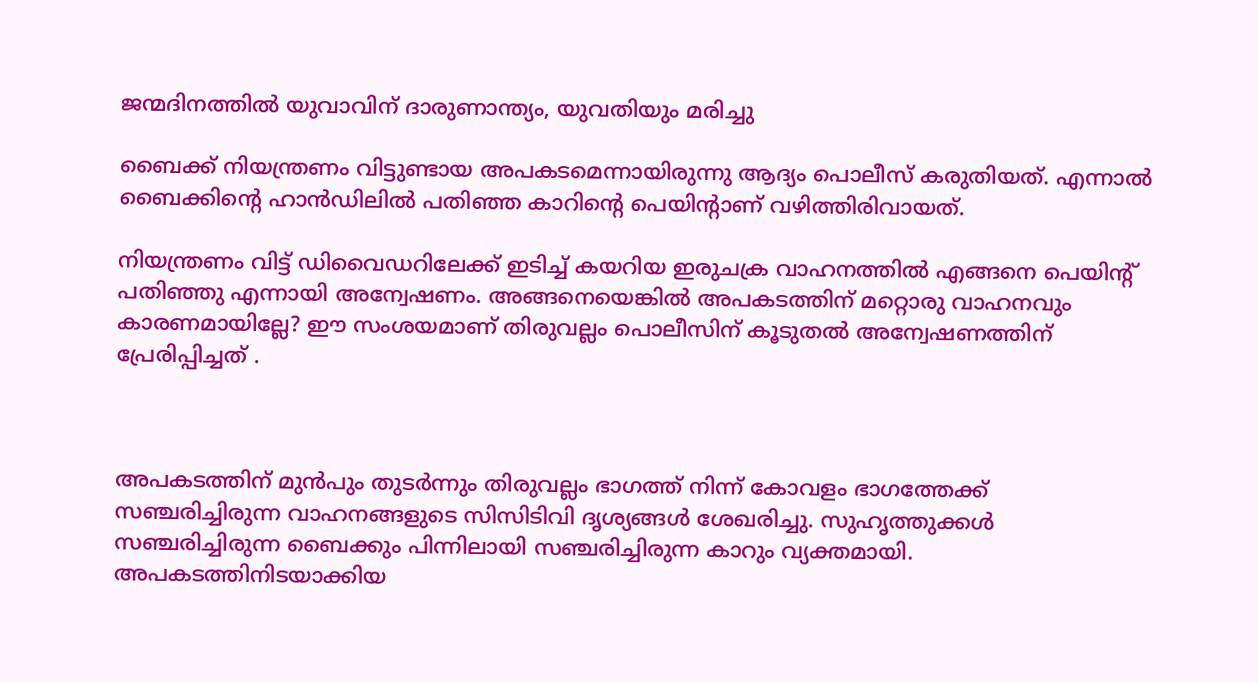ജന്മദിനത്തില്‍ യുവാവിന് ദാരുണാന്ത്യം, യുവതിയും മരിച്ചു

ബൈക്ക് നിയന്ത്രണം വിട്ടുണ്ടായ അപകടമെന്നായിരുന്നു ആദ്യം പൊലീസ് കരുതിയത്. എന്നാല്‍ ബൈക്കിന്റെ ഹാൻഡിലിൽ പതിഞ്ഞ കാറിന്റെ പെയിന്റാണ് വഴിത്തിരിവായത്.

നിയന്ത്രണം വിട്ട് ഡിവൈഡറിലേക്ക് ഇടിച്ച് കയറിയ ഇരുചക്ര വാഹനത്തിൽ എങ്ങനെ പെയിന്റ് പതിഞ്ഞു എന്നായി അന്വേഷണം. അങ്ങനെയെങ്കിൽ അപകടത്തിന് മറ്റൊരു വാഹനവും കാരണമായില്ലേ? ഈ സംശയമാണ് തിരുവല്ലം പൊലീസിന് കൂടുതൽ അന്വേഷണത്തിന് പ്രേരിപ്പിച്ചത് .



അപകടത്തിന് മുൻപും തുടർന്നും തിരുവല്ലം ഭാഗത്ത് നിന്ന് കോവളം ഭാഗത്തേക്ക് സഞ്ചരിച്ചിരുന്ന വാഹനങ്ങളുടെ സിസിടിവി ദൃശ്യങ്ങൾ ശേഖരിച്ചു. സുഹൃത്തുക്കൾ സഞ്ചരിച്ചിരുന്ന ബൈക്കും പിന്നിലായി സഞ്ചരിച്ചിരുന്ന കാറും വ്യക്തമായി. അപകടത്തിനിടയാക്കിയ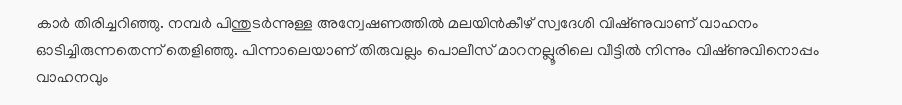കാർ തിരിച്ചറിഞ്ഞു. നമ്പർ പിന്തുടർന്നുള്ള അന്വേഷണത്തിൽ മലയിൻകീഴ് സ്വദേശി വിഷ്‌ണുവാണ് വാഹനം ഓടിച്ചിരുന്നതെന്ന് തെളിഞ്ഞു. പിന്നാലെയാണ് തിരുവല്ലം പൊലീസ് മാറനല്ലൂരിലെ വീട്ടിൽ നിന്നും വിഷ്‌ണുവിനൊപ്പം വാഹനവും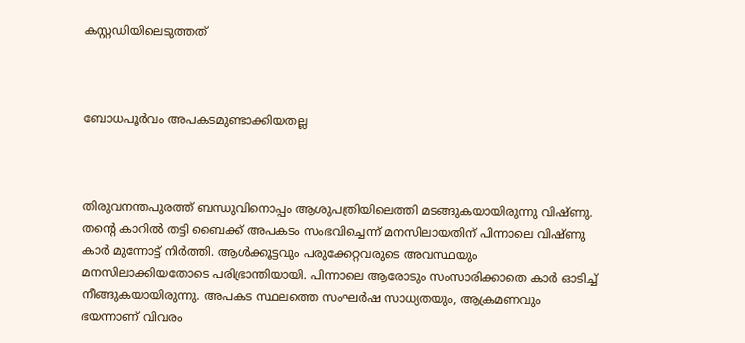കസ്റ്റഡിയിലെടുത്തത്



ബോധപൂർവം അപകടമുണ്ടാക്കിയതല്ല



തിരുവനന്തപുരത്ത് ബന്ധുവിനൊപ്പം ആശുപത്രിയിലെത്തി മടങ്ങുകയായിരുന്നു വിഷ്‌ണു. തന്റെ കാറിൽ തട്ടി ബൈക്ക് അപകടം സംഭവിച്ചെന്ന് മനസിലായതിന് പിന്നാലെ വിഷ്‌ണു കാർ മുന്നോട്ട് നിർത്തി. ആൾക്കൂട്ടവും പരുക്കേറ്റവരുടെ അവസ്ഥയും മനസിലാക്കിയതോടെ പരിഭ്രാന്തിയായി. പിന്നാലെ ആരോടും സംസാരിക്കാതെ കാർ ഓടിച്ച് നീങ്ങുകയായിരുന്നു. അപകട സ്ഥലത്തെ സംഘർഷ സാധ്യതയും, ആക്രമണവും ഭയന്നാണ് വിവരം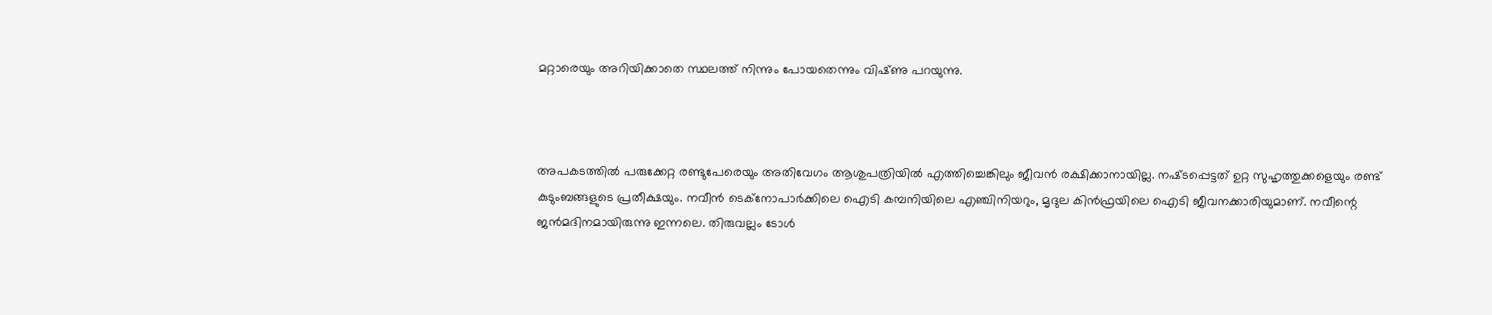മറ്റാരെയും അറിയിക്കാതെ സ്ഥലത്ത് നിന്നും പോയതെന്നും വിഷ്‌ണു പറയുന്നു.



അപകടത്തിൽ പരുക്കേറ്റ രണ്ടുപേരെയും അതിവേഗം ആശുപത്രിയിൽ എത്തിച്ചെങ്കിലും ജീവൻ രക്ഷിക്കാനായില്ല. നഷ്‌ടപ്പെട്ടത് ഉറ്റ സുഹൃത്തുക്കളെയും രണ്ട് കുടുംബങ്ങളുടെ പ്രതീക്ഷയും. നവീൻ ടെക്നോപാർക്കിലെ ഐടി കമ്പനിയിലെ എഞ്ചിനിയറും, മൃദുല കിൻഫ്രയിലെ ഐടി ജീവനക്കാരിയുമാണ്. നവീന്റെ ജൻമദിനമായിരുന്നു ഇന്നലെ. തിരുവല്ലം ടോള്‍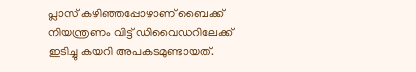പ്ലാസ് കഴിഞ്ഞപ്പോഴാണ് ബൈക്ക് നിയന്ത്രണം വിട്ട് ഡിവൈഡറിലേക്ക് ഇടിച്ചു കയറി അപകടമുണ്ടായത്.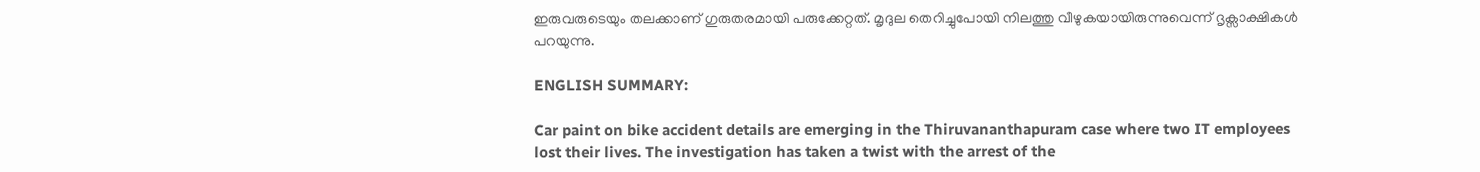ഇരുവരുടെയും തലക്കാണ് ഗുരുതരമായി പരുക്കേറ്റത്. മൃദുല തെറിച്ചുപോയി നിലത്തു വീഴുകയായിരുന്നുവെന്ന് ദൃക്സാക്ഷികള്‍ പറയുന്നു.

ENGLISH SUMMARY:

Car paint on bike accident details are emerging in the Thiruvananthapuram case where two IT employees lost their lives. The investigation has taken a twist with the arrest of the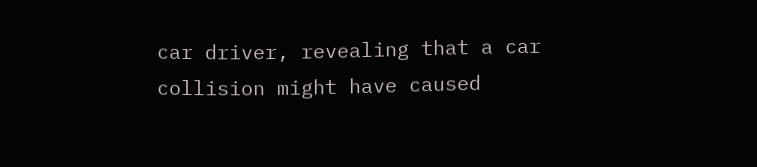car driver, revealing that a car collision might have caused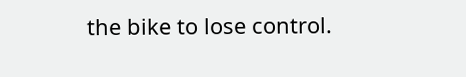the bike to lose control.